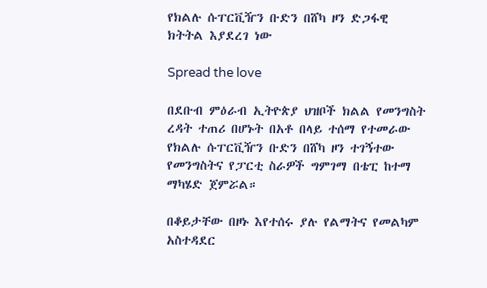የክልሉ ሱፐርቪዥን ቡድን በሸካ ዞን ድጋፋዊ ክትትል እያደረገ ነው

Spread the love

በደቡብ ምዕራብ ኢትዮጵያ ህዝቦች ክልል የመንግስት ረዳት ተጠሪ በሆኑት በአቶ በላይ ተሰማ የተመራው የክልሉ ሱፐርቪዥን ቡድን በሸካ ዞን ተገኝተው የመንግስትና የፓርቲ ስራዎች ግምገማ በቴፒ ከተማ ማካሄድ ጀምሯል።

በቆይታቸው በዞኑ እየተሰሩ ያሉ የልማትና የመልካም አስተዳደር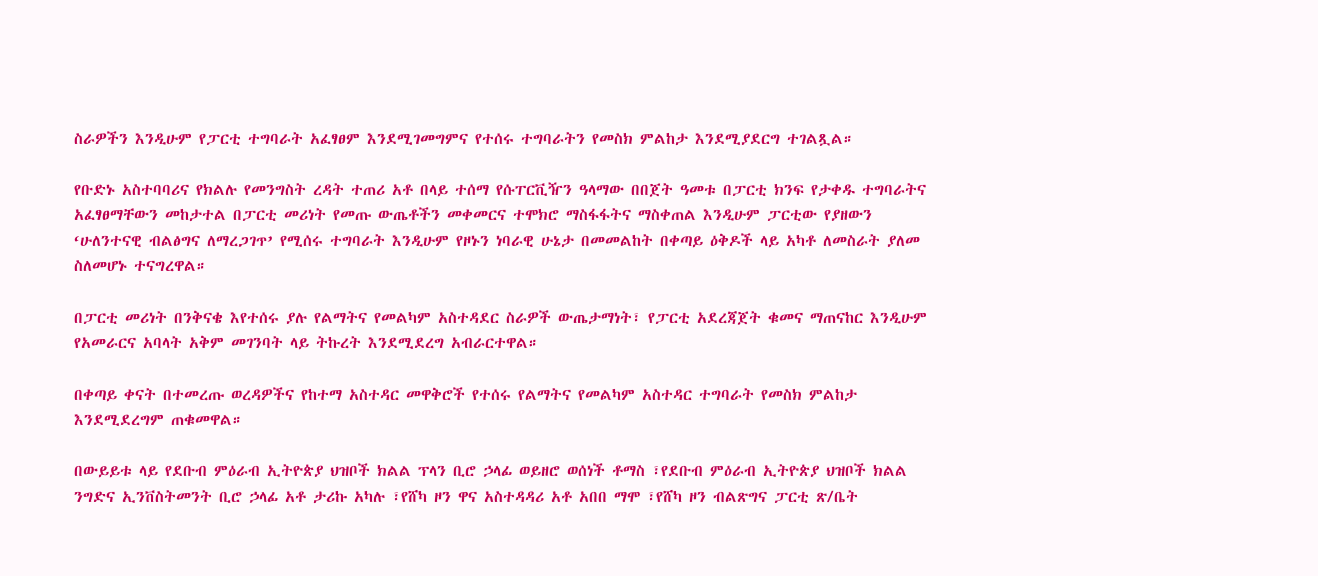ስራዎችን እንዲሁም የፓርቲ ተግባራት አፈፃፀም እንደሚገመግምና የተሰሩ ተግባራትን የመስክ ምልከታ እንደሚያደርግ ተገልጿል።

የቡድኑ አስተባባሪና የክልሉ የመንግስት ረዳት ተጠሪ አቶ በላይ ተሰማ የሱፐርቪዥን ዓላማው በበጀት ዓመቱ በፓርቲ ክንፍ የታቀዱ ተግባራትና አፈፃፀማቸውን መከታተል በፓርቲ መሪነት የመጡ ውጤቶችን መቀመርና ተሞክሮ ማስፋፋትና ማስቀጠል እንዲሁም ፓርቲው የያዘውን ‘ሁለንተናዊ ብልፅግና ለማረጋገጥ’ የሚሰሩ ተግባራት እንዲሁም የዞኑን ነባራዊ ሁኔታ በመመልከት በቀጣይ ዕቅዶች ላይ አካቶ ለመስራት ያለመ ስለመሆኑ ተናግረዋል።

በፓርቲ መሪነት በንቅናቄ እየተሰሩ ያሉ የልማትና የመልካም አስተዳደር ስራዎች ውጤታማነት፣ የፓርቲ አደረጃጀት ቁመና ማጠናከር እንዲሁም የአመራርና አባላት አቅም መገንባት ላይ ትኩረት እንደሚደረግ አብራርተዋል።

በቀጣይ ቀናት በተመረጡ ወረዳዎችና የከተማ አስተዳር መዋቅሮች የተሰሩ የልማትና የመልካም አስተዳር ተግባራት የመስክ ምልከታ እንደሚደረግም ጠቁመዋል።

በውይይቱ ላይ የደቡብ ምዕራብ ኢትዮጵያ ህዝቦች ክልል ፕላን ቢሮ ኃላፊ ወይዘሮ ወሰነች ቶማስ ፣የደቡብ ምዕራብ ኢትዮጵያ ህዝቦች ክልል ንግድና ኢንቨስትመንት ቢሮ ኃላፊ አቶ ታሪኩ አካሉ ፣የሸካ ዞን ዋና አስተዳዳሪ አቶ አበበ ማሞ ፣የሸካ ዞን ብልጽግና ፓርቲ ጽ/ቤት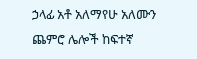ኃላፊ አቶ አለማየሁ አለሙን ጨምሮ ሌሎች ከፍተኛ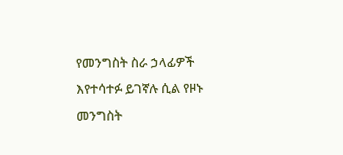የመንግስት ስራ ኃላፊዎች እየተሳተፉ ይገኛሉ ሲል የዞኑ መንግስት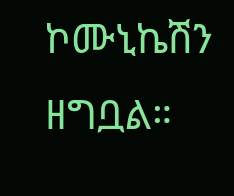ኮሙኒኬሽን ዘግቧል።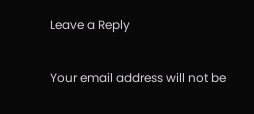Leave a Reply

Your email address will not be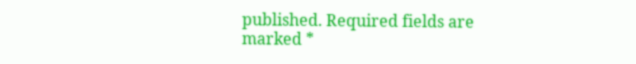published. Required fields are marked *